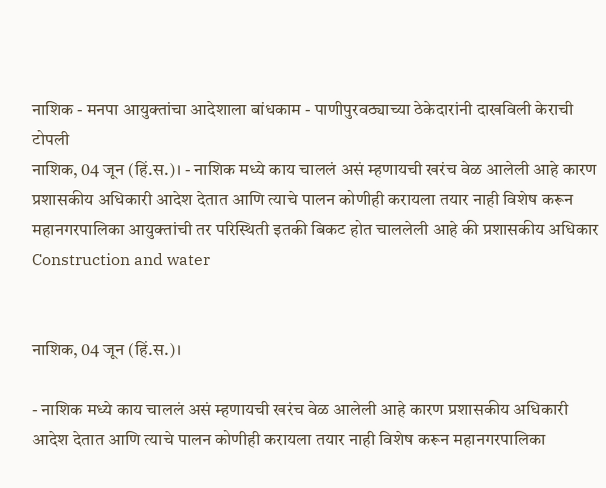नाशिक - मनपा आयुक्तांचा आदेशाला बांधकाम - पाणीपुरवठ्याच्या ठेकेदारांनी दाखविली केराची टोपली
नाशिक, 04 जून (हिं.स.)। - नाशिक मध्ये काय चाललं असं म्हणायची खरंच वेळ आलेली आहे कारण प्रशासकीय अधिकारी आदेश देतात आणि त्याचे पालन कोणीही करायला तयार नाही विशेष करून महानगरपालिका आयुक्तांची तर परिस्थिती इतकी बिकट होत चाललेली आहे की प्रशासकीय अधिकार
Construction and water


नाशिक, 04 जून (हिं.स.)।

- नाशिक मध्ये काय चाललं असं म्हणायची खरंच वेळ आलेली आहे कारण प्रशासकीय अधिकारी आदेश देतात आणि त्याचे पालन कोणीही करायला तयार नाही विशेष करून महानगरपालिका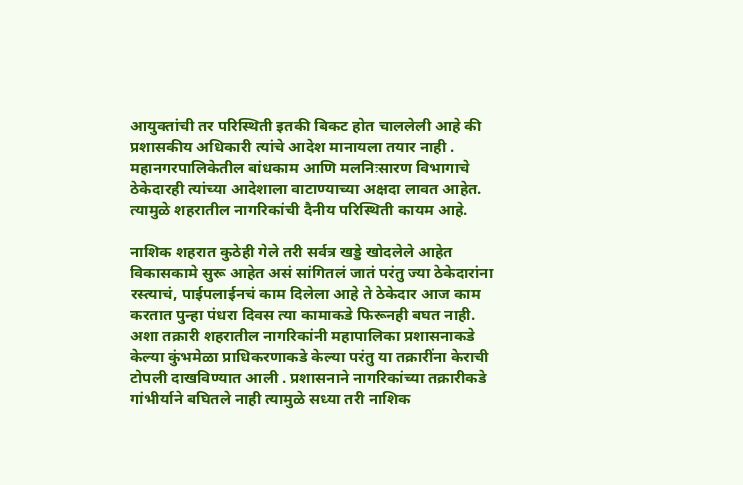आयुक्तांची तर परिस्थिती इतकी बिकट होत चाललेली आहे की प्रशासकीय अधिकारी त्यांचे आदेश मानायला तयार नाही . महानगरपालिकेतील बांधकाम आणि मलनिःसारण विभागाचे ठेकेदारही त्यांच्या आदेशाला वाटाण्याच्या अक्षदा लावत आहेत. त्यामुळे शहरातील नागरिकांची दैनीय परिस्थिती कायम आहे.

नाशिक शहरात कुठेही गेले तरी सर्वत्र खड्डे खोदलेले आहेत विकासकामे सुरू आहेत असं सांगितलं जातं परंतु ज्या ठेकेदारांना रस्त्याचं, पाईपलाईनचं काम दिलेला आहे ते ठेकेदार आज काम करतात पुन्हा पंधरा दिवस त्या कामाकडे फिरूनही बघत नाही. अशा तक्रारी शहरातील नागरिकांनी महापालिका प्रशासनाकडे केल्या कुंभमेळा प्राधिकरणाकडे केल्या परंतु या तक्रारींना केराची टोपली दाखविण्यात आली . प्रशासनाने नागरिकांच्या तक्रारीकडे गांभीर्याने बघितले नाही त्यामुळे सध्या तरी नाशिक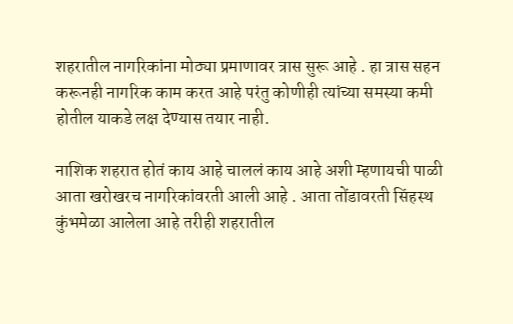शहरातील नागरिकांना मोठ्या प्रमाणावर त्रास सुरू आहे . हा त्रास सहन करूनही नागरिक काम करत आहे परंतु कोणीही त्यांच्या समस्या कमी होतील याकडे लक्ष देण्यास तयार नाही.

नाशिक शहरात होतं काय आहे चाललं काय आहे अशी म्हणायची पाळी आता खरोखरच नागरिकांवरती आली आहे . आता तोंडावरती सिंहस्थ कुंभमेळा आलेला आहे तरीही शहरातील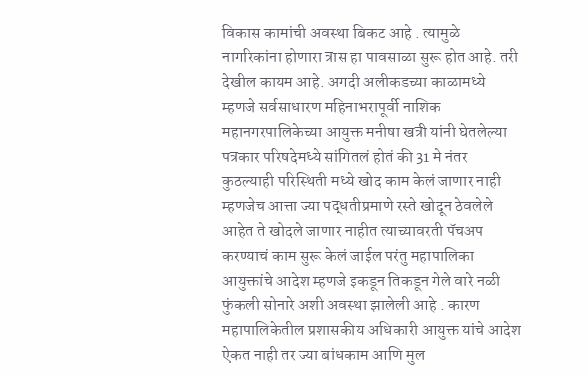विकास कामांची अवस्था बिकट आहे . त्यामुळे नागरिकांना होणारा त्रास हा पावसाळा सुरू होत आहे. तरी देखील कायम आहे. अगदी अलीकडच्या काळामध्ये म्हणजे सर्वसाधारण महिनाभरापूर्वी नाशिक महानगरपालिकेच्या आयुक्त मनीषा खत्री यांनी घेतलेल्या पत्रकार परिषदेमध्ये सांगितलं होतं की 31 मे नंतर कुठल्याही परिस्थिती मध्ये खोद काम केलं जाणार नाही म्हणजेच आत्ता ज्या पद्धतीप्रमाणे रस्ते खोदून ठेवलेले आहेत ते खोदले जाणार नाहीत त्याच्यावरती पॅचअप करण्याचं काम सुरू केलं जाईल परंतु महापालिका आयुक्तांचे आदेश म्हणजे इकडून तिकडून गेले वारे नळी फुंकली सोनारे अशी अवस्था झालेली आहे . कारण महापालिकेतील प्रशासकीय अधिकारी आयुक्त यांचे आदेश ऐकत नाही तर ज्या बांधकाम आणि मुल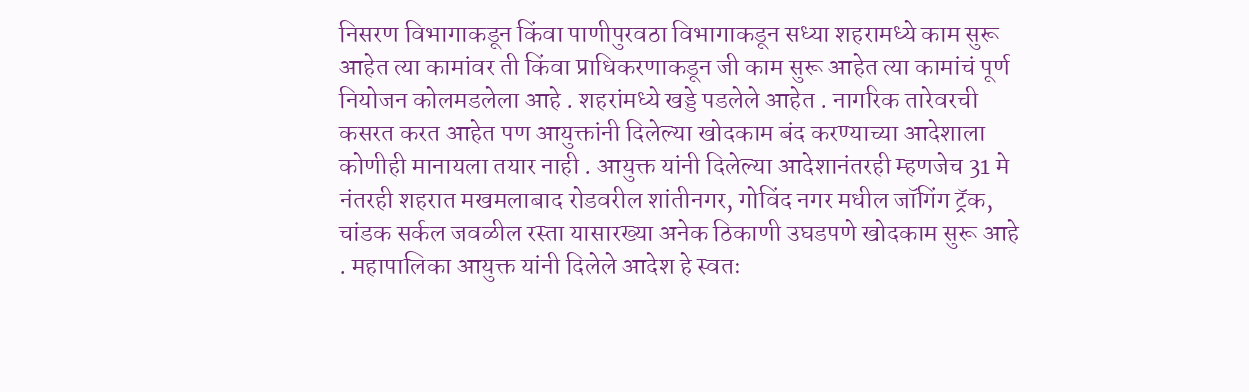निसरण विभागाकडून किंवा पाणीपुरवठा विभागाकडून सध्या शहरामध्ये काम सुरू आहेत त्या कामांवर ती किंवा प्राधिकरणाकडून जी काम सुरू आहेत त्या कामांचं पूर्ण नियोजन कोलमडलेला आहे . शहरांमध्ये खड्डे पडलेले आहेत . नागरिक तारेवरची कसरत करत आहेत पण आयुक्तांनी दिलेल्या खोदकाम बंद करण्याच्या आदेशाला कोणीही मानायला तयार नाही . आयुक्त यांनी दिलेल्या आदेशानंतरही म्हणजेच 31 मे नंतरही शहरात मखमलाबाद रोडवरील शांतीनगर, गोविंद नगर मधील जॉगिंग ट्रॅक, चांडक सर्कल जवळील रस्ता यासारख्या अनेक ठिकाणी उघडपणे खोदकाम सुरू आहे . महापालिका आयुक्त यांनी दिलेले आदेश हे स्वतः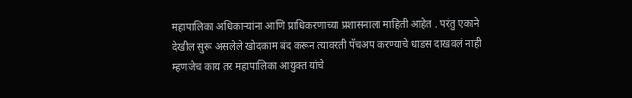महापालिका अधिकाऱ्यांना आणि प्राधिकरणाच्या प्रशासनाला माहिती आहेत . परंतु एकाने देखील सुरू असलेले खोदकाम बंद करून त्यावरती पॅचअप करण्याचे धाडस दाखवलं नाही म्हणजेच काय तर महापालिका आयुक्त यांचे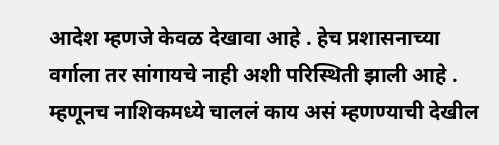आदेश म्हणजे केवळ देखावा आहे . हेच प्रशासनाच्या वर्गाला तर सांगायचे नाही अशी परिस्थिती झाली आहे . म्हणूनच नाशिकमध्ये चाललं काय असं म्हणण्याची देखील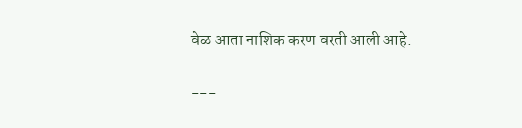वेळ आता नाशिक करण वरती आली आहे.

---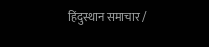हिंदुस्थान समाचार /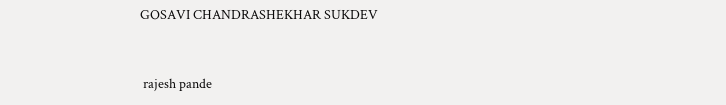GOSAVI CHANDRASHEKHAR SUKDEV


 rajesh pande